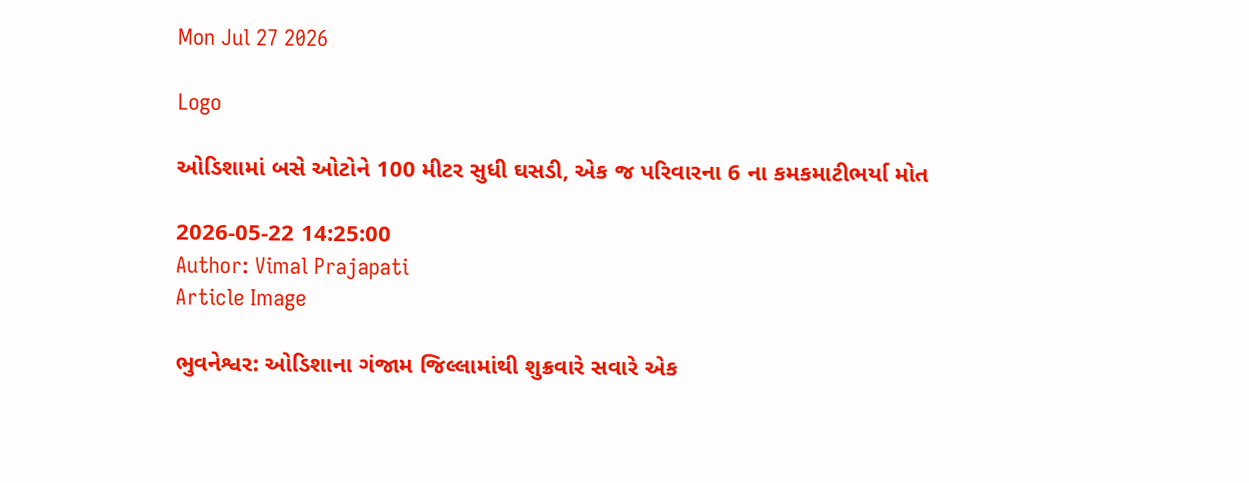Mon Jul 27 2026

Logo

ઓડિશામાં બસે ઓટોને 100 મીટર સુધી ઘસડી, એક જ પરિવારના 6 ના કમકમાટીભર્યા મોત

2026-05-22 14:25:00
Author: Vimal Prajapati
Article Image

ભુવનેશ્વર: ઓડિશાના ગંજામ જિલ્લામાંથી શુક્રવારે સવારે એક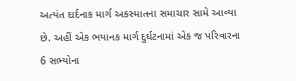અત્યંત દાર્દનાક માર્ગ અકસ્માતના સમાચાર સામે આવ્યા છે. અહીં એક ભયાનક માર્ગ દુર્ઘટનામાં એક જ પરિવારના 6 સભ્યોના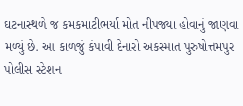ઘટનાસ્થળે જ કમકમાટીભર્યા મોત નીપજ્યા હોવાનું જાણવા મળ્યું છે. આ કાળજું કંપાવી દેનારો અકસ્માત પુરુષોત્તમપુર પોલીસ સ્ટેશન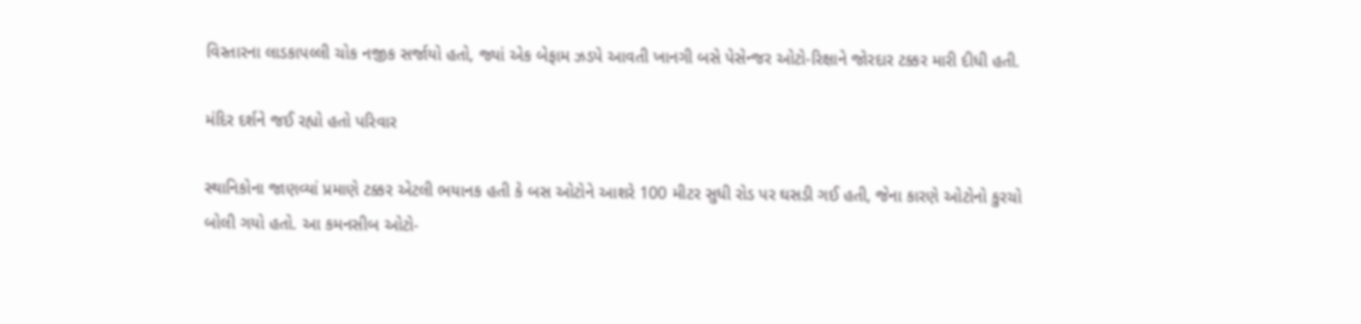વિસ્તારના લાડકાપલ્લી ચોક નજીક સર્જાયો હતો, જ્યાં એક બેફામ ઝડપે આવતી ખાનગી બસે પેસેન્જર ઓટો-રિક્ષાને જોરદાર ટક્કર મારી દીધી હતી.

મંદિર દર્શને જઈ રહ્યો હતો પરિવાર

સ્થાનિકોના જાણવ્યાં પ્રમાણે ટક્કર એટલી ભયાનક હતી કે બસ ઓટોને આશરે 100 મીટર સુધી રોડ પર ઘસડી ગઈ હતી, જેના કારણે ઓટોનો કુરચો બોલી ગયો હતો. આ કમનસીબ ઓટો-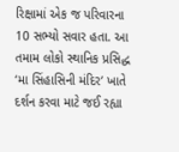રિક્ષામાં એક જ પરિવારના 10 સભ્યો સવાર હતા. આ તમામ લોકો સ્થાનિક પ્રસિદ્ધ ‘મા સિંહાસિની મંદિર’ ખાતે દર્શન કરવા માટે જઈ રહ્યા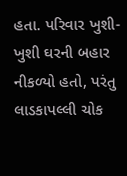હતા. પરિવાર ખુશી-ખુશી ઘરની બહાર નીકળ્યો હતો, પરંતુ લાડકાપલ્લી ચોક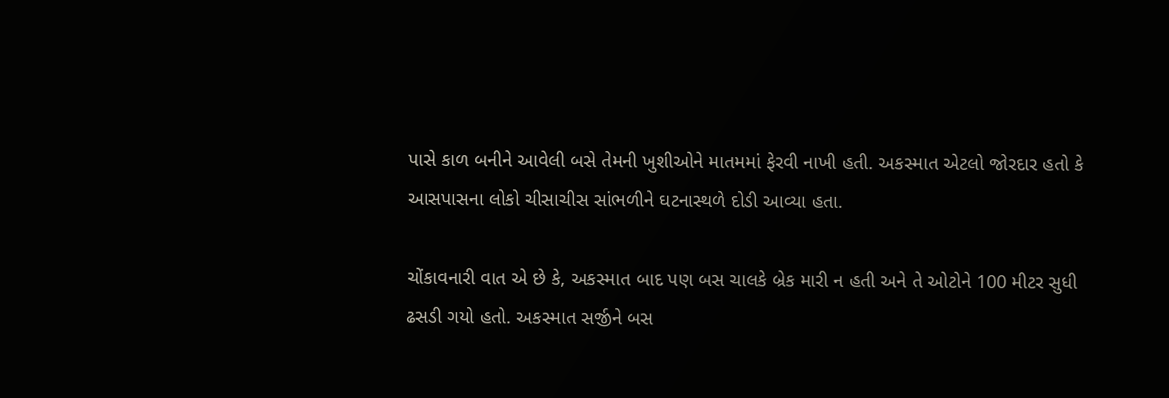પાસે કાળ બનીને આવેલી બસે તેમની ખુશીઓને માતમમાં ફેરવી નાખી હતી. અકસ્માત એટલો જોરદાર હતો કે આસપાસના લોકો ચીસાચીસ સાંભળીને ઘટનાસ્થળે દોડી આવ્યા હતા.

ચોંકાવનારી વાત એ છે કે, અકસ્માત બાદ પણ બસ ચાલકે બ્રેક મારી ન હતી અને તે ઓટોને 100 મીટર સુધી ઢસડી ગયો હતો. અકસ્માત સર્જીને બસ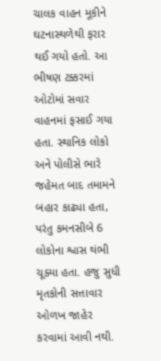ચાલક વાહન મૂકીને ઘટનાસ્થળેથી ફરાર થઈ ગયો હતો. આ ભીષણ ટક્કરમાં ઓટોમાં સવાર વાહનમાં ફસાઈ ગયા હતા. સ્થાનિક લોકો અને પોલીસે ભારે જહેમત બાદ તમામને બહાર કાઢ્યા હતા, પરંતુ કમનસીબે 6 લોકોના શ્વાસ થંભી ચૂક્યા હતા. હજુ સુધી મૃતકોની સત્તાવાર ઓળખ જાહેર કરવામાં આવી નથી.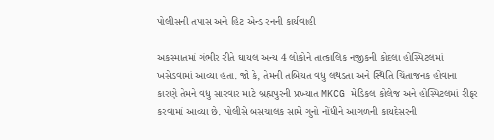પોલીસની તપાસ અને હિટ એન્ડ રનની કાર્યવાહી

અકસ્માતમાં ગંભીર રીતે ઘાયલ અન્ય 4 લોકોને તાત્કાલિક નજીકની કોદલા હોસ્પિટલમાં ખસેડવામાં આવ્યા હતા. જો કે, તેમની તબિયત વધુ લથડતા અને સ્થિતિ ચિંતાજનક હોવાના કારણે તેમને વધુ સારવાર માટે બ્રહ્મપુરની પ્રખ્યાત MKCG મેડિકલ કોલેજ અને હોસ્પિટલમાં રીફર કરવામાં આવ્યા છે. પોલીસે બસચાલક સામે ગુનો નોંધીને આગળની કાયદેસરની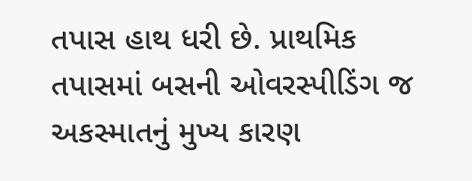તપાસ હાથ ધરી છે. પ્રાથમિક તપાસમાં બસની ઓવરસ્પીડિંગ જ અકસ્માતનું મુખ્ય કારણ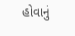હોવાનું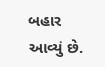બહાર આવ્યું છે.